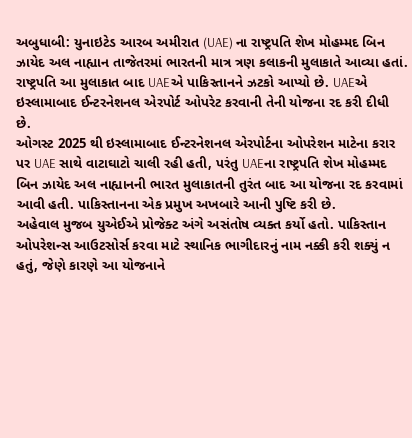અબુધાબી: યુનાઇટેડ આરબ અમીરાત (UAE) ના રાષ્ટ્રપતિ શેખ મોહમ્મદ બિન ઝાયેદ અલ નાહ્યાન તાજેતરમાં ભારતની માત્ર ત્રણ કલાકની મુલાકાતે આવ્યા હતાં. રાષ્ટ્રપતિ આ મુલાકાત બાદ UAEએ પાકિસ્તાનને ઝટકો આપ્યો છે. UAEએ ઇસ્લામાબાદ ઈન્ટરનેશનલ એરપોર્ટ ઓપરેટ કરવાની તેની યોજના રદ કરી દીધી છે.
ઓગસ્ટ 2025 થી ઇસ્લામાબાદ ઈન્ટરનેશનલ એરપોર્ટના ઓપરેશન માટેના કરાર પર UAE સાથે વાટાઘાટો ચાલી રહી હતી, પરંતુ UAEના રાષ્ટ્રપતિ શેખ મોહમ્મદ બિન ઝાયેદ અલ નાહ્યાનની ભારત મુલાકાતની તુરંત બાદ આ યોજના રદ કરવામાં આવી હતી. પાકિસ્તાનના એક પ્રમુખ અખબારે આની પુષ્ટિ કરી છે.
અહેવાલ મુજબ યુએઈએ પ્રોજેક્ટ અંગે અસંતોષ વ્યક્ત કર્યો હતો. પાકિસ્તાન ઓપરેશન્સ આઉટસોર્સ કરવા માટે સ્થાનિક ભાગીદારનું નામ નક્કી કરી શક્યું ન હતું, જેણે કારણે આ યોજનાને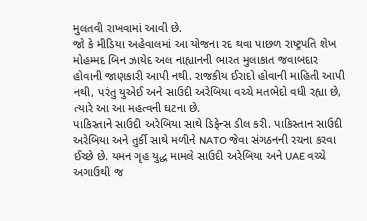મુલતવી રાખવામાં આવી છે.
જો કે મીડિયા અહેવાલમાં આ યોજના રદ થવા પાછળ રાષ્ટ્રપતિ શેખ મોહમ્મદ બિન ઝાયેદ અલ નાહ્યાનની ભારત મુલાકાત જવાબદાર હોવાની જાણકારી આપી નથી. રાજકીય ઈરાદો હોવાની માહિતી આપી નથી, પરંતુ યુએઈ અને સાઉદી અરેબિયા વચ્ચે મતભેદો વધી રહ્યા છે, ત્યારે આ આ મહત્વની ઘટના છે.
પાકિસ્તાને સાઉદી અરેબિયા સાથે ડિફેન્સ ડીલ કરી. પાકિસ્તાન સાઉદી અરેબિયા અને તુર્કી સાથે મળીને NATO જેવા સંગઠનની રચના કરવા ઈચ્છે છે. યમન ગૃહ યુદ્ધ મામલે સાઉદી અરેબિયા અને UAE વચ્ચે અગાઉથી જ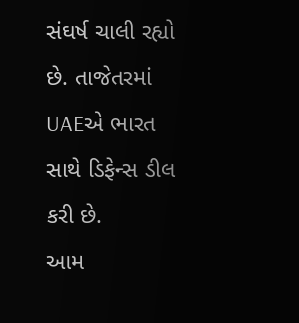સંઘર્ષ ચાલી રહ્યો છે. તાજેતરમાં UAEએ ભારત સાથે ડિફેન્સ ડીલ કરી છે.
આમ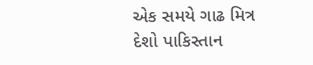એક સમયે ગાઢ મિત્ર દેશો પાકિસ્તાન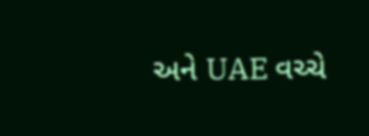અને UAE વચ્ચે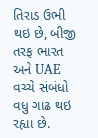તિરાડ ઉભી થઇ છે, બીજી તરફ ભારત અને UAE વચ્ચે સંબંધો વધુ ગાઢ થઇ રહ્યા છે.